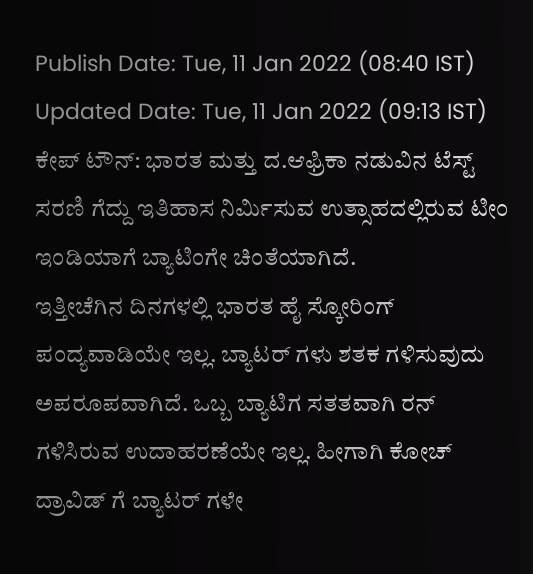Publish Date: Tue, 11 Jan 2022 (08:40 IST)
Updated Date: Tue, 11 Jan 2022 (09:13 IST)
ಕೇಪ್ ಟೌನ್: ಭಾರತ ಮತ್ತು ದ.ಆಫ್ರಿಕಾ ನಡುವಿನ ಟೆಸ್ಟ್ ಸರಣಿ ಗೆದ್ದು ಇತಿಹಾಸ ನಿರ್ಮಿಸುವ ಉತ್ಸಾಹದಲ್ಲಿರುವ ಟೀಂ ಇಂಡಿಯಾಗೆ ಬ್ಯಾಟಿಂಗೇ ಚಿಂತೆಯಾಗಿದೆ.
ಇತ್ತೀಚೆಗಿನ ದಿನಗಳಲ್ಲಿ ಭಾರತ ಹೈ ಸ್ಕೋರಿಂಗ್ ಪಂದ್ಯವಾಡಿಯೇ ಇಲ್ಲ. ಬ್ಯಾಟರ್ ಗಳು ಶತಕ ಗಳಿಸುವುದು ಅಪರೂಪವಾಗಿದೆ. ಒಬ್ಬ ಬ್ಯಾಟಿಗ ಸತತವಾಗಿ ರನ್ ಗಳಿಸಿರುವ ಉದಾಹರಣೆಯೇ ಇಲ್ಲ. ಹೀಗಾಗಿ ಕೋಚ್ ದ್ರಾವಿಡ್ ಗೆ ಬ್ಯಾಟರ್ ಗಳೇ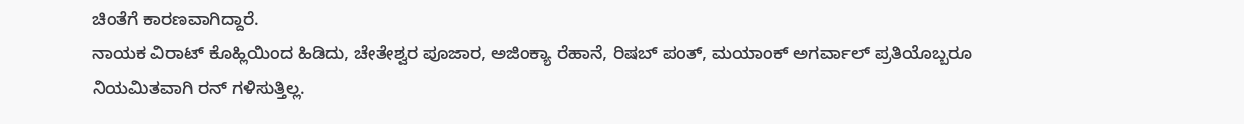ಚಿಂತೆಗೆ ಕಾರಣವಾಗಿದ್ದಾರೆ.
ನಾಯಕ ವಿರಾಟ್ ಕೊಹ್ಲಿಯಿಂದ ಹಿಡಿದು, ಚೇತೇಶ್ವರ ಪೂಜಾರ, ಅಜಿಂಕ್ಯಾ ರೆಹಾನೆ, ರಿಷಬ್ ಪಂತ್, ಮಯಾಂಕ್ ಅಗರ್ವಾಲ್ ಪ್ರತಿಯೊಬ್ಬರೂ ನಿಯಮಿತವಾಗಿ ರನ್ ಗಳಿಸುತ್ತಿಲ್ಲ.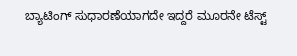ಬ್ಯಾಟಿಂಗ್ ಸುಧಾರಣೆಯಾಗದೇ ಇದ್ದರೆ ಮೂರನೇ ಟೆಸ್ಟ್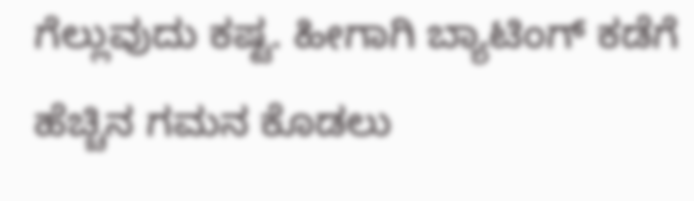ಗೆಲ್ಲುವುದು ಕಷ್ಟ. ಹೀಗಾಗಿ ಬ್ಯಾಟಿಂಗ್ ಕಡೆಗೆ ಹೆಚ್ಚಿನ ಗಮನ ಕೊಡಲು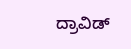ದ್ರಾವಿಡ್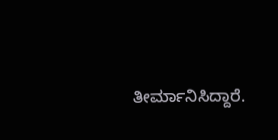ತೀರ್ಮಾನಿಸಿದ್ದಾರೆ.